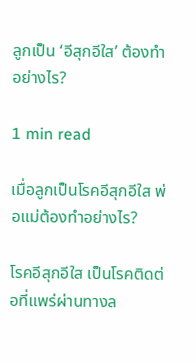ลูกเป็น ‘อีสุกอีใส’ ต้องทำอย่างไร?

1 min read

เมื่อลูกเป็นโรคอีสุกอีใส พ่อแม่ต้องทำอย่างไร?

โรคอีสุกอีใส เป็นโรคติดต่อที่แพร่ผ่านทางล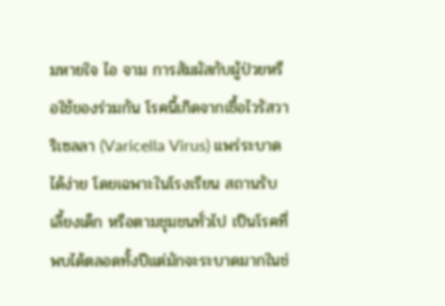มหายใจ ไอ จาม การสัมผัสกับผู้ป่วยหรือใช้ของร่วมกัน โรคนี้เกิดจากเชื้อไวรัสวาริเซลลา (Varicella Virus) แพร่ระบาดได้ง่าย โดยเฉพาะในโรงเรียน สถานรับเลี้ยงเด็ก หรือตามชุมชนทั่วไป เป็นโรคที่พบได้ตลอดทั้งปีแต่มักจะระบาดมากในช่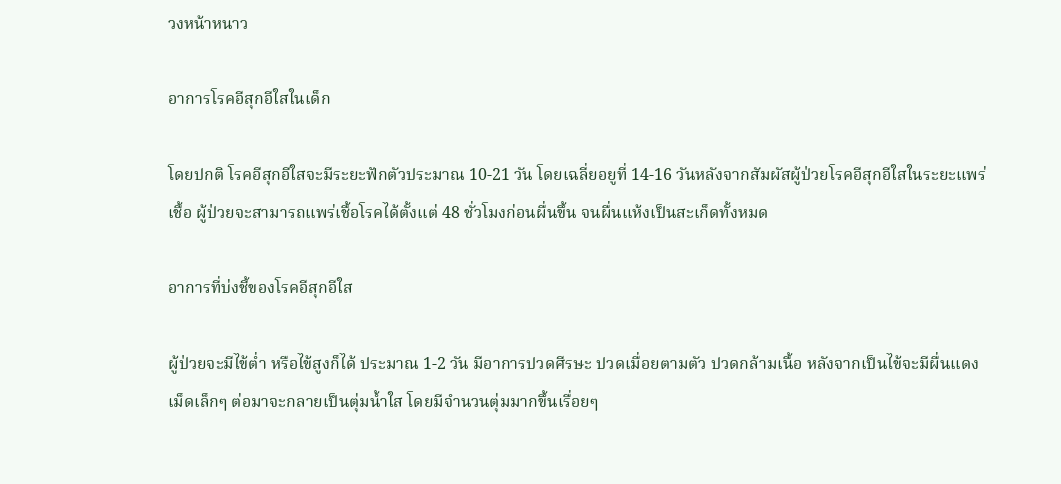วงหน้าหนาว

อาการโรคอีสุกอีใสในเด็ก

โดยปกติ โรคอีสุกอีใสจะมีระยะฟักตัวประมาณ 10-21 วัน โดยเฉลี่ยอยูที่ 14-16 วันหลังจากสัมผัสผู้ป่วยโรคอีสุกอีใสในระยะแพร่เชื้อ ผู้ป่วยจะสามารถแพร่เชื้อโรคได้ตั้งแต่ 48 ชั่วโมงก่อนผื่นขึ้น จนผื่นแห้งเป็นสะเก็ดทั้งหมด

อาการที่บ่งชี้ของโรคอีสุกอีใส

ผู้ป่วยจะมีไข้ต่ำ หรือไข้สูงก็ได้ ประมาณ 1-2 วัน มีอาการปวดศีรษะ ปวดเมื่อยตามตัว ปวดกล้ามเนื้อ หลังจากเป็นไข้จะมีผื่นแดงเม็ดเล็กๆ ต่อมาจะกลายเป็นตุ่มน้ำใส โดยมีจำนวนตุ่มมากขึ้นเรื่อยๆ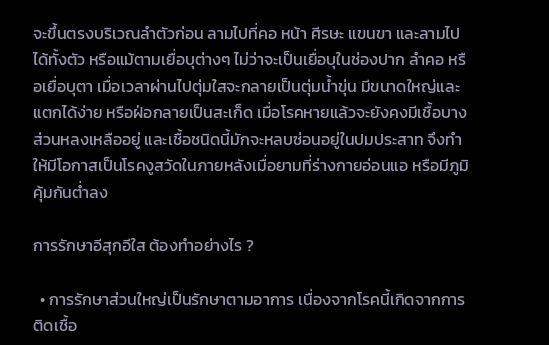จะขึ้นตรงบริเวณลำตัวก่อน ลามไปที่คอ หน้า ศีรษะ แขนขา และลามไปได้ทั้งตัว หรือแม้ตามเยื่อบุต่างๆ ไม่ว่าจะเป็นเยื่อบุในช่องปาก ลำคอ หรือเยื่อบุตา เมื่อเวลาผ่านไปตุ่มใสจะกลายเป็นตุ่มน้ำขุ่น มีขนาดใหญ่และแตกได้ง่าย หรือฝ่อกลายเป็นสะเก็ด เมื่อโรคหายแล้วจะยังคงมีเชื้อบางส่วนหลงเหลืออยู่ และเชื้อชนิดนี้มักจะหลบซ่อนอยู่ในปมประสาท จึงทำให้มีโอกาสเป็นโรคงูสวัดในภายหลังเมื่อยามที่ร่างกายอ่อนแอ หรือมีภูมิคุ้มกันต่ำลง

การรักษาอีสุกอีใส ต้องทำอย่างไร ?

  • การรักษาส่วนใหญ่เป็นรักษาตามอาการ เนื่องจากโรคนี้เกิดจากการติดเชื้อ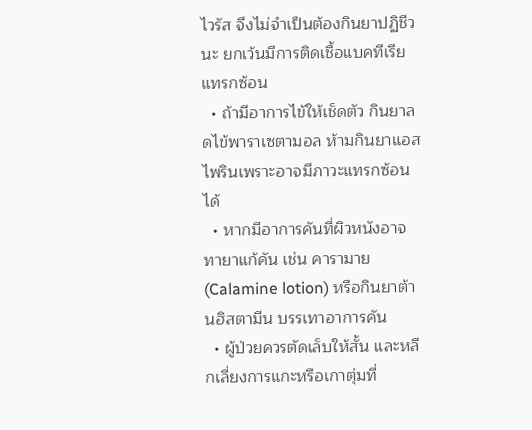ไวรัส จึงไม่จำเป็นต้องกินยาปฏิชีวนะ ยกเว้นมีการติดเชื้อแบคทีเรียแทรกซ้อน
  • ถ้ามีอาการไข้ให้เช็ดตัว กินยาลดไข้พาราเซตามอล ห้ามกินยาแอสไพรินเพราะอาจมีภาวะแทรกซ้อนได้
  • หากมีอาการคันที่ผิวหนังอาจทายาแก้คัน เช่น คารามาย (Calamine lotion) หรือกินยาต้านฮิสตามีน บรรเทาอาการคัน
  • ผู้ป่วยควรตัดเล็บให้สั้น และหลีกเลี่ยงการแกะหรือเกาตุ่มที่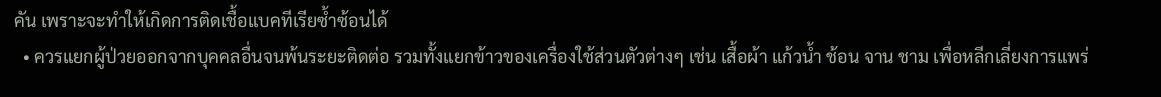คัน เพราะจะทำให้เกิดการติดเชื้อแบคทีเรียซ้ำซ้อนได้
  • ควรแยกผู้ป่วยออกจากบุคคลอื่นจนพ้นระยะติดต่อ รวมทั้งแยกข้าวของเครื่องใช้ส่วนตัวต่างๆ เช่น เสื้อผ้า แก้วน้ำ ช้อน จาน ชาม เพื่อหลีกเลี่ยงการแพร่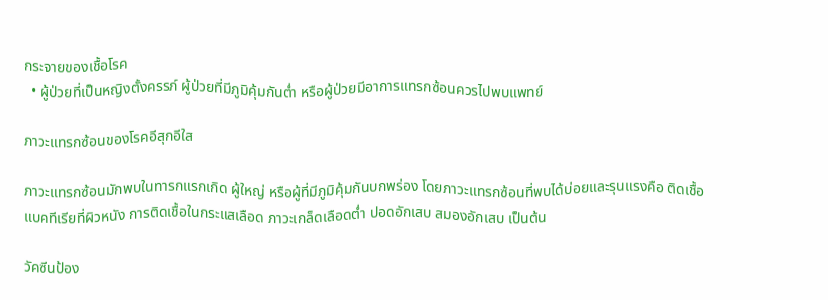กระจายของเชื้อโรค
  • ผู้ป่วยที่เป็นหญิงตั้งครรภ์ ผู้ป่วยที่มีภูมิคุ้มกันต่ำ หรือผู้ป่วยมีอาการแทรกซ้อนควรไปพบแพทย์

ภาวะแทรกซ้อนของโรคอีสุกอีใส

ภาวะแทรกซ้อนมักพบในทารกแรกเกิด ผู้ใหญ่ หรือผู้ที่มีภูมิคุ้มกันบกพร่อง โดยภาวะแทรกซ้อนที่พบได้บ่อยและรุนแรงคือ ติดเชื้อแบคทีเรียที่ผิวหนัง การติดเชื้อในกระแสเลือด ภาวะเกล็ดเลือดต่ำ ปอดอักเสบ สมองอักเสบ เป็นต้น

วัคซีนป้อง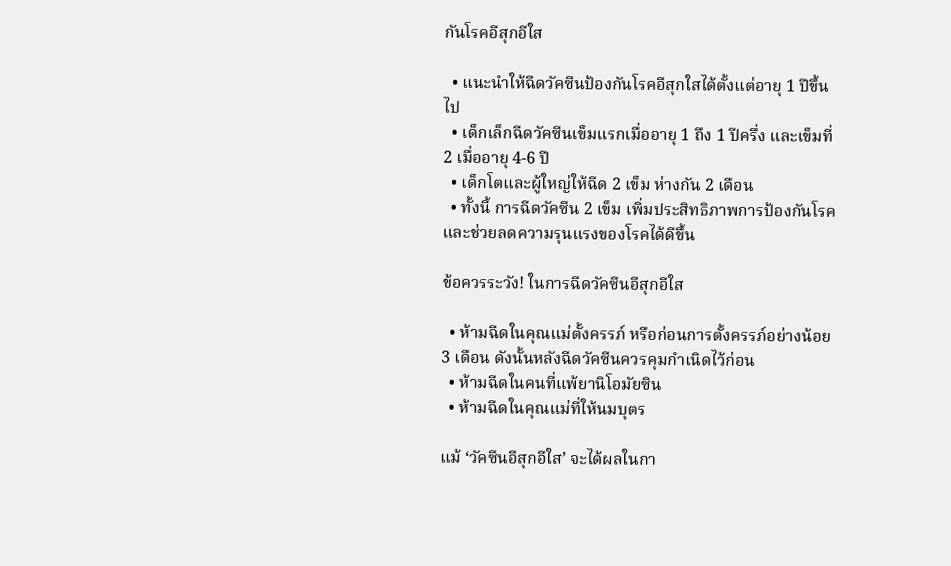กันโรคอีสุกอีใส

  • แนะนำให้ฉีดวัคซีนป้องกันโรคอีสุกใสได้ตั้งแต่อายุ 1 ปีขึ้นไป
  • เด็กเล็กฉีดวัคซีนเข็มแรกเมื่ออายุ 1 ถึง 1 ปีครึ่ง และเข็มที่ 2 เมื่ออายุ 4-6 ปี
  • เด็กโตและผู้ใหญ่ให้ฉีด 2 เข็ม ห่างกัน 2 เดือน
  • ทั้งนี้ การฉีดวัคซีน 2 เข็ม เพิ่มประสิทธิภาพการป้องกันโรค และช่วยลดความรุนแรงของโรคได้ดีขึ้น

ข้อควรระวัง! ในการฉีดวัคซีนอีสุกอีใส

  • ห้ามฉีดในคุณแม่ตั้งครรภ์ หรือก่อนการตั้งครรภ์อย่างน้อย 3 เดือน ดังนั้นหลังฉีดวัคซีนควรคุมกำเนิดไว้ก่อน
  • ห้ามฉีดในคนที่แพ้ยานิโอมัยซิน
  • ห้ามฉีดในคุณแม่ที่ให้นมบุตร

แม้ ‘วัคซีนอีสุกอีใส’ จะได้ผลในกา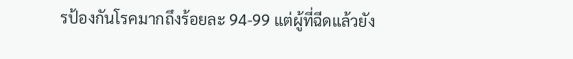รป้องกันโรคมากถึงร้อยละ 94-99 แต่ผู้ที่ฉีดแล้วยัง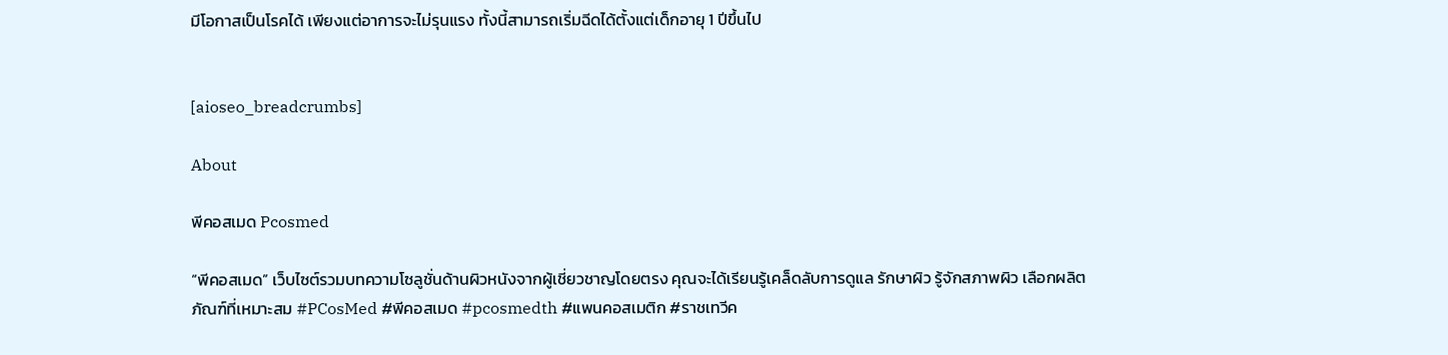มีโอกาสเป็นโรคได้ เพียงแต่อาการจะไม่รุนแรง ทั้งนี้สามารถเริ่มฉีดได้ตั้งแต่เด็กอายุ 1 ปีขึ้นไป


[aioseo_breadcrumbs]

About

พีคอสเมด Pcosmed

“พีคอสเมด” เว็บไซต์รวมบทความโซลูชั่นด้านผิวหนังจากผู้เชี่ยวชาญโดยตรง คุณจะได้เรียนรู้เคล็ดลับการดูแล รักษาผิว รู้จักสภาพผิว เลือกผลิตภัณฑ์ที่เหมาะสม #PCosMed #พีคอสเมด #pcosmedth #แพนคอสเมติก #ราชเทวีค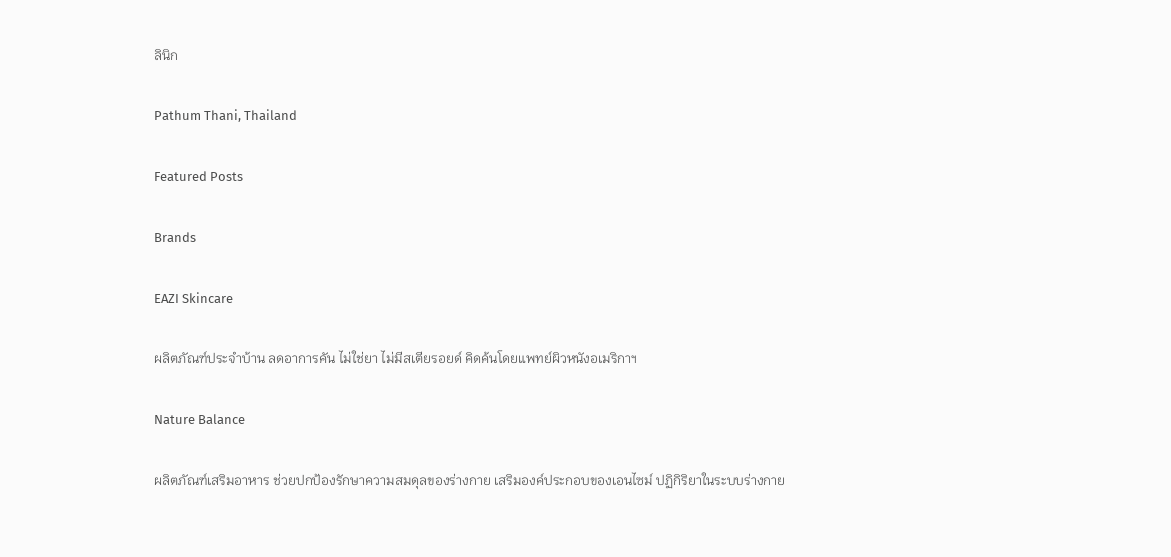ลินิก

Pathum Thani, Thailand

Featured Posts

Brands

EAZI Skincare

ผลิตภัณฑ์ประจำบ้าน ลดอาการคัน ไม่ใช่ยา ไม่มีสเตียรอยด์ คิดค้นโดยแพทย์ผิวหนังอเมริกาฯ

Nature Balance

ผลิตภัณฑ์เสริมอาหาร ช่วยปกป้องรักษาความสมดุลของร่างกาย เสริมองค์ประกอบของเอนไซม์ ปฏิกิริยาในระบบร่างกาย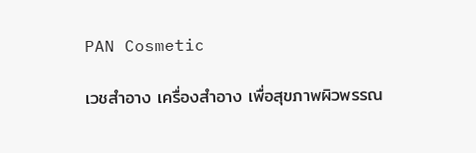PAN Cosmetic

เวชสำอาง เครื่องสำอาง เพื่อสุขภาพผิวพรรณ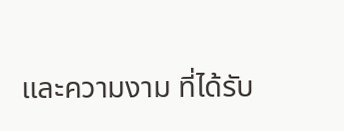และความงาม ที่ได้รับ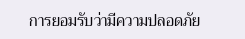การยอมรับว่ามีความปลอดภัย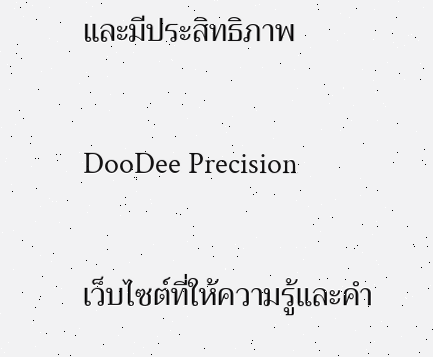และมีประสิทธิภาพ

DooDee Precision

เว็บไซต์ที่ให้ความรู้และคำ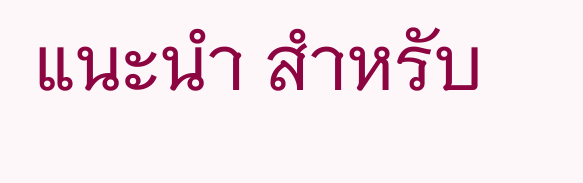แนะนำ สำหรับ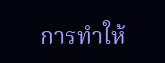การทำให้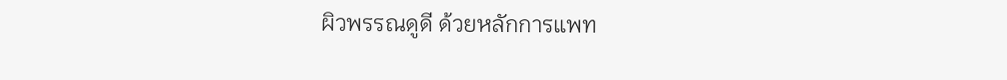ผิวพรรณดูดี ด้วยหลักการแพท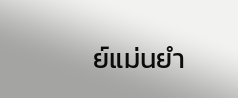ย์แม่นยำ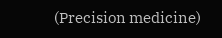(Precision medicine)